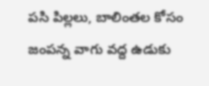పసి పిల్లలు, బాలింతల కోసం జంపన్న వాగు వద్ద ఉడుకు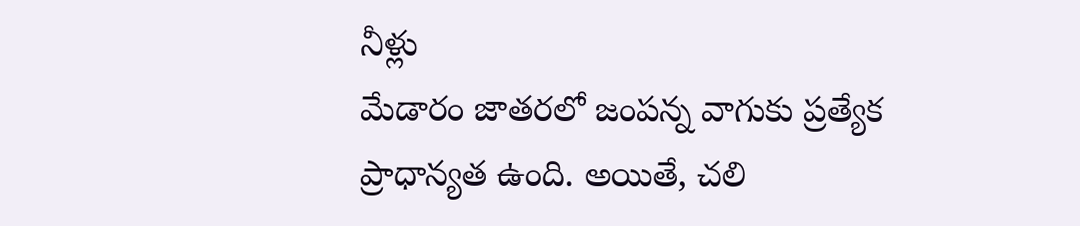నీళ్లు
మేడారం జాతరలో జంపన్న వాగుకు ప్రత్యేక ప్రాధాన్యత ఉంది. అయితే, చలి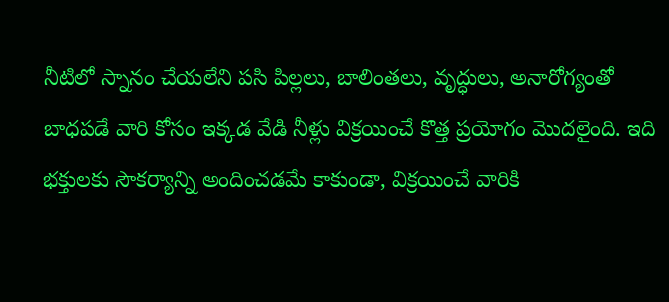నీటిలో స్నానం చేయలేని పసి పిల్లలు, బాలింతలు, వృద్ధులు, అనారోగ్యంతో బాధపడే వారి కోసం ఇక్కడ వేడి నీళ్లు విక్రయించే కొత్త ప్రయోగం మొదలైంది. ఇది భక్తులకు సౌకర్యాన్ని అందించడమే కాకుండా, విక్రయించే వారికి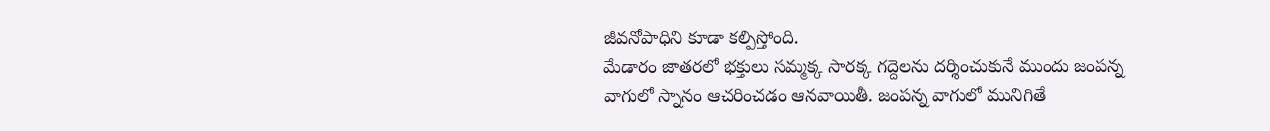జీవనోపాధిని కూడా కల్పిస్తోంది.
మేడారం జాతరలో భక్తులు సమ్మక్క సారక్క గద్దెలను దర్శించుకునే ముందు జంపన్న వాగులో స్నానం ఆచరించడం ఆనవాయితీ. జంపన్న వాగులో మునిగితే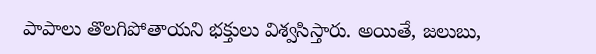పాపాలు తొలగిపోతాయని భక్తులు విశ్వసిస్తారు. అయితే, జలుబు,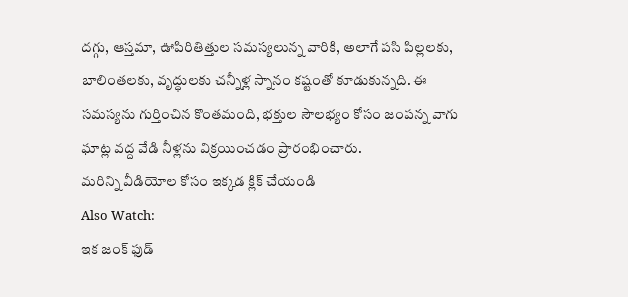దగ్గు, ఆస్తమా, ఊపిరితిత్తుల సమస్యలున్న వారికి, అలాగే పసి పిల్లలకు, బాలింతలకు, వృద్ధులకు చన్నీళ్ల స్నానం కష్టంతో కూడుకున్నది. ఈ సమస్యను గుర్తించిన కొంతమంది, భక్తుల సౌలభ్యం కోసం జంపన్న వాగు ఘాట్ల వద్ద వేడి నీళ్లను విక్రయించడం ప్రారంభించారు.
మరిన్ని వీడియోల కోసం ఇక్కడ క్లిక్ చేయండి
Also Watch:
ఇక జంక్ ఫుడ్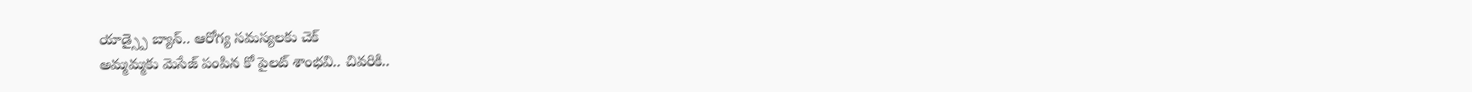యాడ్స్పై బ్యాన్.. ఆరోగ్య సమస్యలకు చెక్
అమ్మమ్మకు మెసేజ్ పంపిన కో పైలట్ శాంభవి.. చివరికి..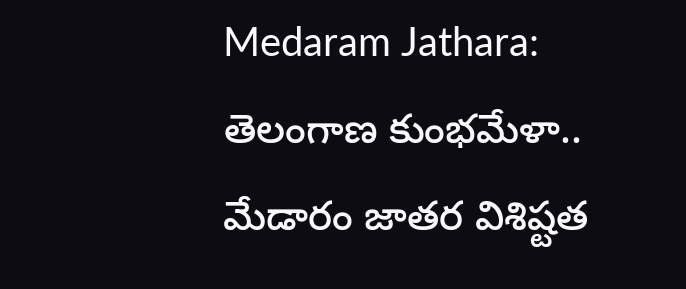Medaram Jathara: తెలంగాణ కుంభమేళా.. మేడారం జాతర విశిష్టత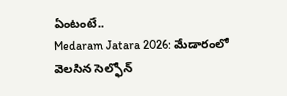ఏంటంటే..
Medaram Jatara 2026: మేడారంలో వెలసిన సెల్ఫోన్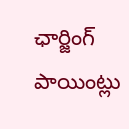ఛార్జింగ్ పాయింట్లు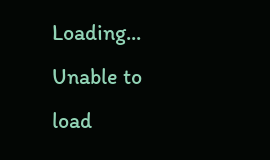Loading...
Unable to load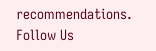recommendations.
Follow Us